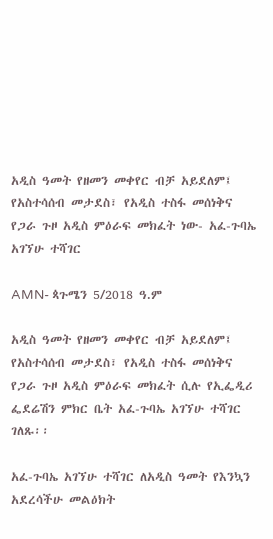አዲስ ዓመት የዘመን መቀየር ብቻ አይደለም፤ የአስተሳሰብ መታደስ፣ የአዲስ ተስፋ መሰነቅና የጋራ ጉዞ አዲስ ምዕራፍ መክፈት ነው- አፈ-ጉባኤ አገኘሁ ተሻገር

AMN- ጳጉሜን 5/2018 ዓ.ም

አዲስ ዓመት የዘመን መቀየር ብቻ አይደለም፤ የአስተሳሰብ መታደስ፣ የአዲስ ተስፋ መሰነቅና የጋራ ጉዞ አዲስ ምዕራፍ መክፈት ሲሉ የኢፌዲሪ ፌደሬሽን ምክር ቤት አፈ-ጉባኤ አገኘሁ ተሻገር ገለጹ፡፡

አፈ-ጉባኤ አገኘሁ ተሻገር ለአዲስ ዓመት የእንኳን አደረሳችሁ መልዕክት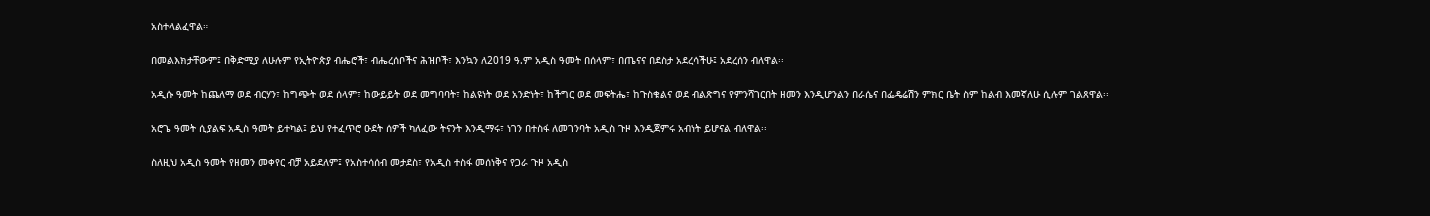አስተላልፈዋል።

በመልእክታቸውም፤ በቅድሚያ ለሁሉም የኢትዮጵያ ብሔሮች፣ ብሔረሰቦችና ሕዝቦች፣ እንኳን ለ2019 ዓ.ም አዲስ ዓመት በሰላም፣ በጤናና በደስታ አደረሳችሁ፤ አደረሰን ብለዋል፡፡

አዲሱ ዓመት ከጨለማ ወደ ብርሃን፣ ከግጭት ወደ ሰላም፣ ከውይይት ወደ መግባባት፣ ከልዩነት ወደ አንድነት፣ ከችግር ወደ መፍትሔ፣ ከጉስቁልና ወደ ብልጽግና የምንሻገርበት ዘመን እንዲሆንልን በራሴና በፌዴሬሽን ምክር ቤት ስም ከልብ እመኛለሁ ሲሉም ገልጸዋል፡፡

አሮጌ ዓመት ሲያልፍ አዲስ ዓመት ይተካል፤ ይህ የተፈጥሮ ዑደት ሰዎች ካለፈው ትናንት እንዲማሩ፣ ነገን በተስፋ ለመገንባት አዲስ ጉዞ እንዲጀምሩ አብነት ይሆናል ብለዋል፡፡

ስለዚህ አዲስ ዓመት የዘመን መቀየር ብቻ አይደለም፤ የአስተሳሰብ መታደስ፣ የአዲስ ተስፋ መሰነቅና የጋራ ጉዞ አዲስ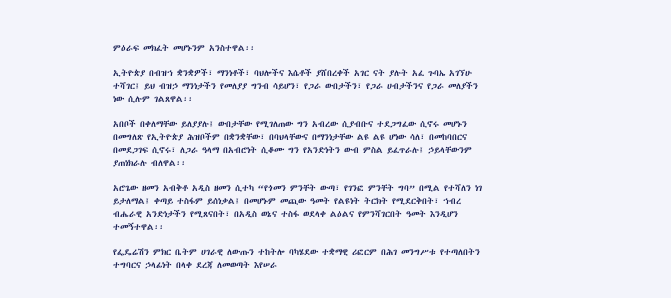ምዕራፍ መክፈት መሆኑንም አንስተዋል፡፡

ኢትዮጵያ በብዝኀ ቋንቋዎች፣ ማንነቶች፣ ባህሎችና እሴቶች ያሸበረቀች አገር ናት ያሉት አፈ ጉባኤ አገኘሁ ተሻገር፤ ይህ ብዝኃ ማንነታችን የመለያያ ግንብ ሳይሆን፣ የጋራ ውበታችን፣ የጋራ ሀብታችንና የጋራ መለያችን ነው ሲሉም ገልጸዋል፡፡

አበቦች በቀለማቸው ይለያያሉ፤ ውበታቸው የሚገለጠው ግን አብረው ሲያብቡና ተደጋግፈው ሲኖሩ መሆኑን በመግለጽ የኢትዮጵያ ሕዝቦችም በቋንቋቸው፣ በባህላቸውና በማንነታቸው ልዩ ልዩ ሆነው ሳለ፣ በመከባበርና በመደጋገፍ ሲኖሩ፣ ለጋራ ዓላማ በአብሮነት ሲቆሙ ግን የአንድነትን ውብ ምስል ይፈጥራሉ፤ ኃይላቸውንም ያጠነክራሉ ብለዋል፡፡

አሮጌው ዘመን አብቅቶ አዲስ ዘመን ሲተካ “የጎመን ምንቸት ውጣ፣ የገንፎ ምንቸት ግባ” በሚል የተሻለን ነገ ይታለማል፤ ቀጣይ ተስፋም ይሰነቃል፤ በመሆኑም መጪው ዓመት የልዩነት ትርክት የሚደርቅበት፣ ኀብረ ብሔራዊ አንድነታችን የሚጸናበት፣ በአዲስ ወኔና ተስፋ ወደላቀ ልዕልና የምንሻገርበት ዓመት እንዲሆን ተመኝተዋል፡፡

የፌዴሬሽን ምክር ቤትም ሀገራዊ ለውጡን ተከትሎ ባካሄደው ተቋማዊ ሪፎርም በሕገ መንግሥቱ የተጣለበትን ተግባርና ኃላፊነት በላቀ ደረጃ ለመወጣት እየሠራ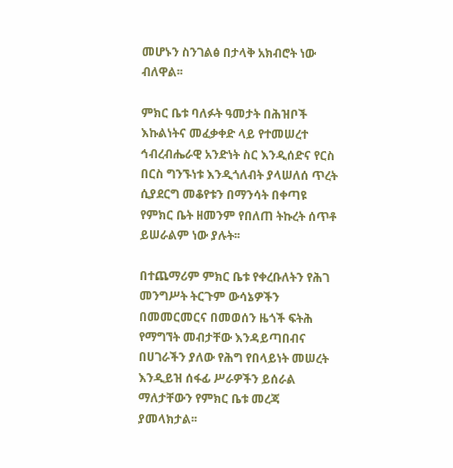መሆኑን ስንገልፅ በታላቅ አክብሮት ነው ብለዋል፡፡

ምክር ቤቱ ባለፉት ዓመታት በሕዝቦች እኩልነትና መፈቃቀድ ላይ የተመሠረተ ኅብረብሔራዊ አንድነት ስር እንዲሰድና የርስ በርስ ግንኙነቱ እንዲጎለብት ያላሠለሰ ጥረት ሲያደርግ መቆየቱን በማንሳት በቀጣዩ የምክር ቤት ዘመንም የበለጠ ትኩረት ሰጥቶ ይሠራልም ነው ያሉት፡፡

በተጨማሪም ምክር ቤቱ የቀረቡለትን የሕገ መንግሥት ትርጉም ውሳኔዎችን በመመርመርና በመወሰን ዜጎች ፍትሕ የማግኘት መብታቸው እንዳይጣበብና በሀገራችን ያለው የሕግ የበላይነት መሠረት እንዲይዝ ሰፋፊ ሥራዎችን ይሰራል ማለታቸውን የምክር ቤቱ መረጃ ያመላክታል፡፡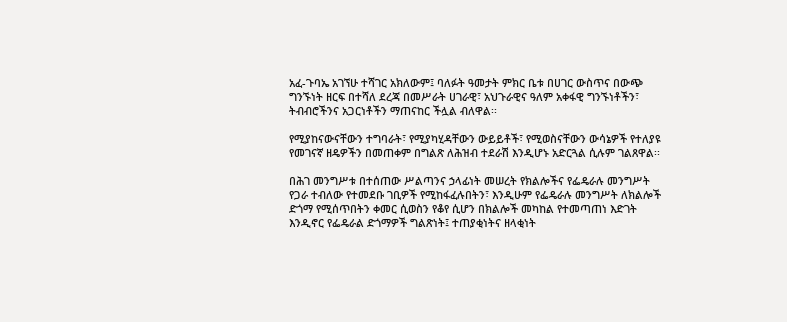አፈ-ጉባኤ አገኘሁ ተሻገር አክለውም፤ ባለፉት ዓመታት ምክር ቤቱ በሀገር ውስጥና በውጭ ግንኙነት ዘርፍ በተሻለ ደረጃ በመሥራት ሀገራዊ፣ አህጉራዊና ዓለም አቀፋዊ ግንኙነቶችን፣ ትብብሮችንና አጋርነቶችን ማጠናከር ችሏል ብለዋል፡፡

የሚያከናውናቸውን ተግባራት፣ የሚያካሂዳቸውን ውይይቶች፣ የሚወስናቸውን ውሳኔዎች የተለያዩ የመገናኛ ዘዴዎችን በመጠቀም በግልጽ ለሕዝብ ተደራሽ እንዲሆኑ አድርጓል ሲሉም ገልጸዋል፡፡

በሕገ መንግሥቱ በተሰጠው ሥልጣንና ኃላፊነት መሠረት የክልሎችና የፌዴራሉ መንግሥት የጋራ ተብለው የተመደቡ ገቢዎች የሚከፋፈሉበትን፣ እንዲሁም የፌዴራሉ መንግሥት ለክልሎች ድጎማ የሚሰጥበትን ቀመር ሲወስን የቆየ ሲሆን በክልሎች መካከል የተመጣጠነ እድገት እንዲኖር የፌዴራል ድጎማዎች ግልጽነት፤ ተጠያቂነትና ዘላቂነት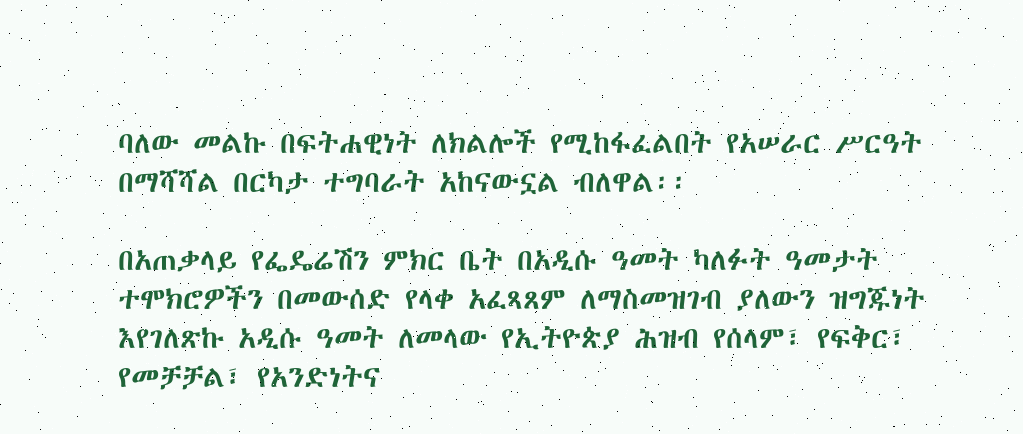ባለው መልኩ በፍትሐዊነት ለክልሎች የሚከፋፈልበት የአሠራር ሥርዓት በማሻሻል በርካታ ተግባራት አከናውኗል ብለዋል፡፡

በአጠቃላይ የፌዴሬሽን ምክር ቤት በአዲሱ ዓመት ካለፉት ዓመታት ተሞክሮዎችን በመውሰድ የላቀ አፈጻጸም ለማስመዝገብ ያለውን ዝግጁነት እየገለጽኩ አዲሱ ዓመት ለመላው የኢትዮጵያ ሕዝብ የሰላም፣ የፍቅር፣ የመቻቻል፣ የአንድነትና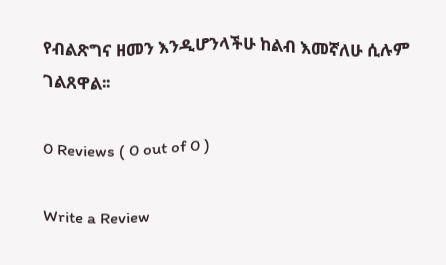የብልጽግና ዘመን እንዲሆንላችሁ ከልብ እመኛለሁ ሲሉም ገልጸዋል፡፡

0 Reviews ( 0 out of 0 )

Write a Review